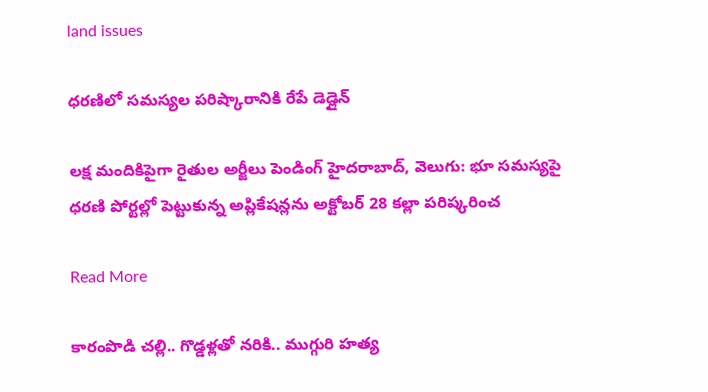land issues

ధరణిలో సమస్యల పరిష్కారానికి రేపే డెడ్లైన్

లక్ష మందికిపైగా రైతుల అర్జీలు పెండింగ్ హైదరాబాద్, వెలుగు: భూ సమస్యపై ధరణి పోర్టల్లో పెట్టుకున్న అప్లికేషన్లను అక్టోబర్ 28 కల్లా పరిష్కరించ

Read More

కారంపొడి చల్లి.. గొడ్డళ్లతో నరికి.. ముగ్గురి హత్య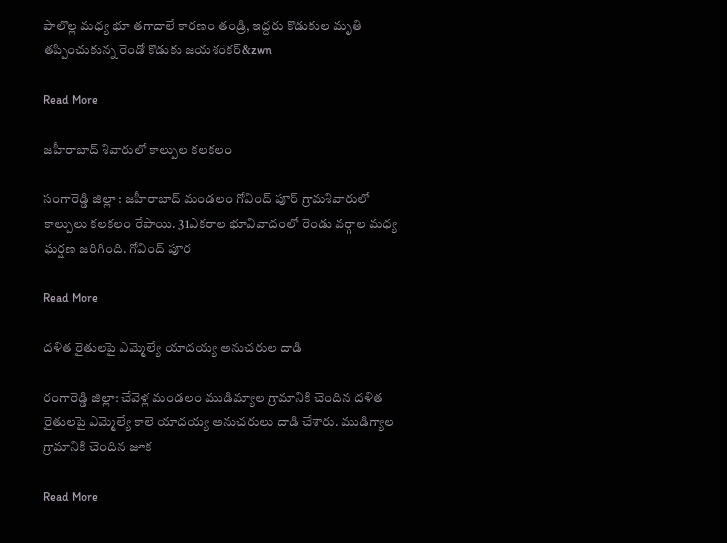పాలొల్ల మధ్య భూ తగాదాలే కారణం తండ్రి, ఇద్దరు కొడుకుల మృతి తప్పించుకున్న రెండో కొడుకు జయశంకర్‌‌‌‌‌‌‌&zwn

Read More

జహీరాబాద్ శివారులో కాల్పుల కలకలం

సంగారెడ్డి జిల్లా : జహీరాబాద్ మండలం గోవింద్ పూర్ గ్రామశివారులో కాల్పులు కలకలం రేపాయి. 31ఎకరాల భూవివాదంలో రెండు వర్గాల మధ్య ఘర్షణ జరిగింది. గోవింద్ పూర

Read More

దళిత రైతులపై ఎమ్మెల్యే యాదయ్య అనుచరుల దాడి

రంగారెడ్డి జిల్లా: చేవెళ్ల మండలం ముడిమ్యాల గ్రామానికి చెందిన దళిత రైతులపై ఎమ్మెల్యే కాలె యాదయ్య అనుచరులు దాడి చేశారు. ముడిగ్యాల‌ గ్రామానికి చెందిన జూక

Read More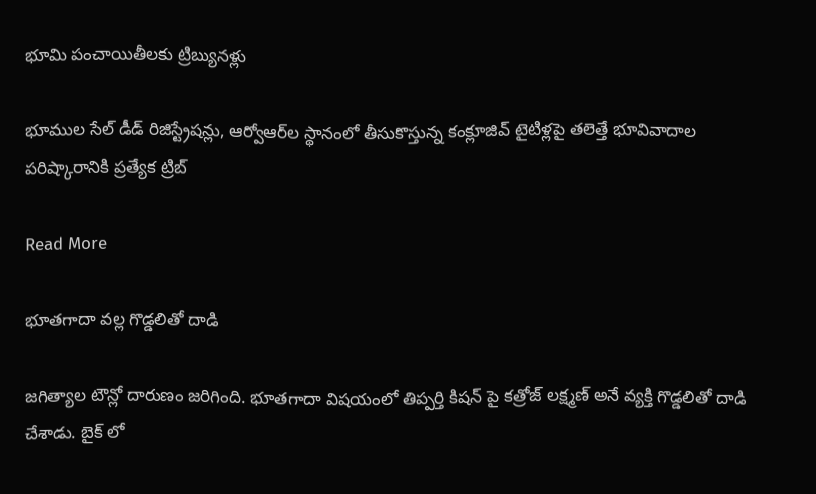భూమి పంచాయితీలకు ట్రిబ్యునళ్లు

భూముల సేల్‌‌‌‌ డీడ్‌‌‌‌ రిజిస్ట్రేషన్లు, ఆర్వోఆర్‌‌‌‌ల స్థానంలో తీసుకొస్తున్న కంక్లూజివ్‌‌‌‌ టైటిళ్లపై తలెత్తే భూవివాదాల పరిష్కారానికి ప్రత్యేక ట్రిబ్

Read More

భూతగాదా వల్ల గొడ్డలితో దాడి

జగిత్యాల టౌన్లో దారుణం జరిగింది. భూతగాదా విషయంలో తిప్పర్తి కిషన్ పై కత్రోజ్ లక్ష్మణ్ అనే వ్యక్తి గొడ్డలితో దాడి చేశాడు. బైక్ లో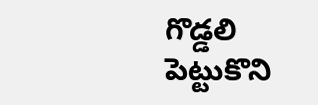గొడ్డలి పెట్టుకొని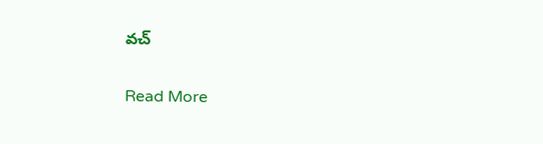వచ్

Read More